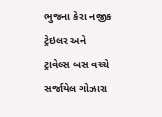ભુજના કેરા નજીક ટ્રેઇલર અને ટ્રાવેલ્સ બસ વચ્ચે સર્જાયેલ ગોઝારા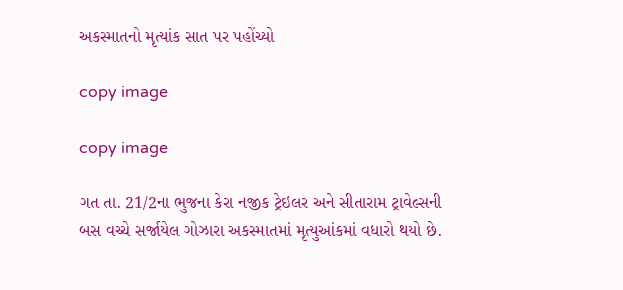અકસ્માતનો મૃત્યાંક સાત પર પહોંચ્યો

copy image

copy image

ગત તા. 21/2ના ભુજના કેરા નજીક ટ્રેઇલર અને સીતારામ ટ્રાવેલ્સની બસ વચ્ચે સર્જાયેલ ગોઝારા અકસ્માતમાં મૃત્યુઆંકમાં વધારો થયો છે.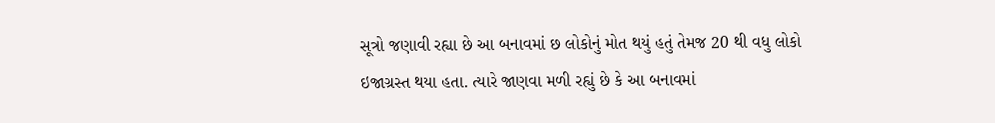સૂત્રો જણાવી રહ્યા છે આ બનાવમાં છ લોકોનું મોત થયું હતું તેમજ 20 થી વધુ લોકો ઇજાગ્રસ્ત થયા હતા. ત્યારે જાણવા મળી રહ્યું છે કે આ બનાવમાં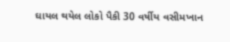ઘાયલ થયેલ લોકો પૈકી 30 વર્ષીય વસીમખાન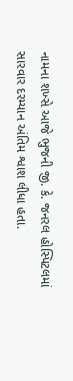નામના શખ્સે આજે ભુજની જી. કે. જનરલ હોસ્પિટલમાં સારવાર દરમ્યાન અંતિમ શ્વાશ લીધા હતા.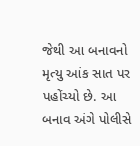જેથી આ બનાવનો મૃત્યુ આંક સાત પર પહોંચ્યો છે. આ બનાવ અંગે પોલીસે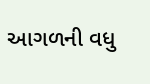આગળની વધુ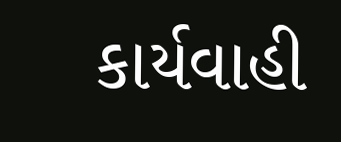કાર્યવાહી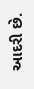આદરી છે.